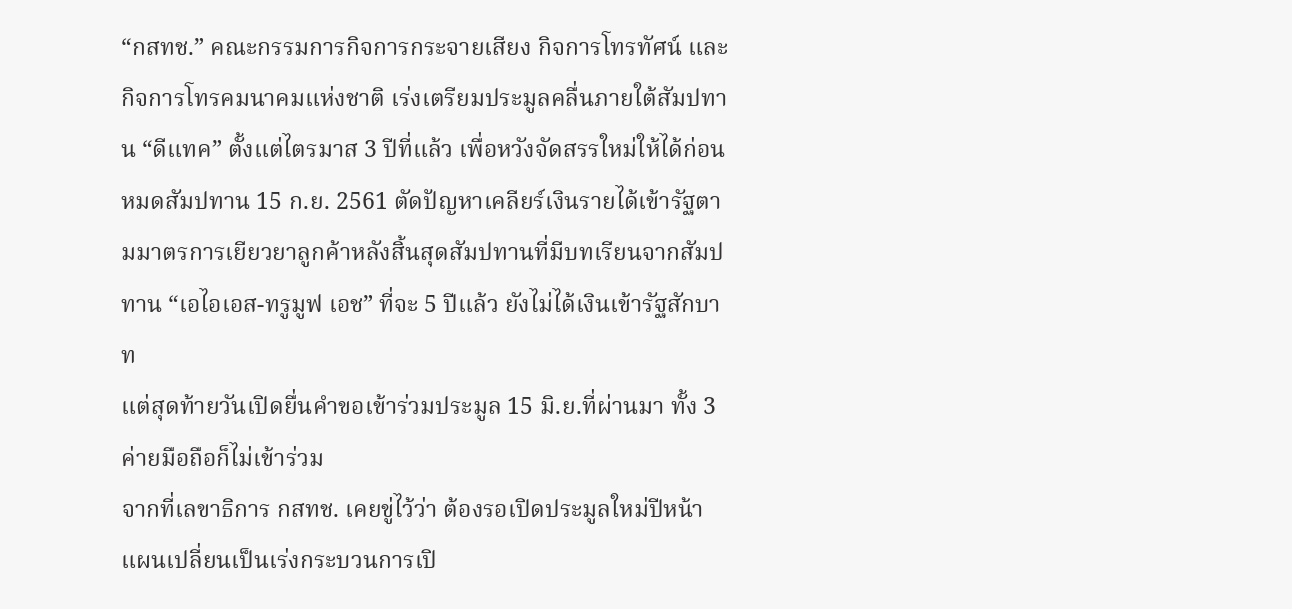“กสทช.” คณะกรรมการกิจการกระจายเสียง กิจการโทรทัศน์ และกิจการโทรคมนาคมแห่งชาติ เร่งเตรียมประมูลคลื่นภายใต้สัมปทาน “ดีแทค” ตั้งแต่ไตรมาส 3 ปีที่แล้ว เพื่อหวังจัดสรรใหม่ให้ได้ก่อนหมดสัมปทาน 15 ก.ย. 2561 ตัดปัญหาเคลียร์เงินรายได้เข้ารัฐตามมาตรการเยียวยาลูกค้าหลังสิ้นสุดสัมปทานที่มีบทเรียนจากสัมปทาน “เอไอเอส-ทรูมูฟ เอช” ที่จะ 5 ปีแล้ว ยังไม่ได้เงินเข้ารัฐสักบาท
แต่สุดท้ายวันเปิดยื่นคำขอเข้าร่วมประมูล 15 มิ.ย.ที่ผ่านมา ทั้ง 3 ค่ายมือถือก็ไม่เข้าร่วม
จากที่เลขาธิการ กสทช. เคยขู่ไว้ว่า ต้องรอเปิดประมูลใหม่ปีหน้า แผนเปลี่ยนเป็นเร่งกระบวนการเปิ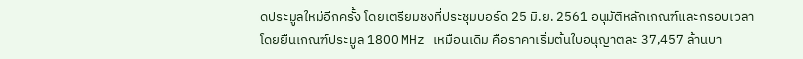ดประมูลใหม่อีกครั้ง โดยเตรียมชงที่ประชุมบอร์ด 25 มิ.ย. 2561 อนุมัติหลักเกณฑ์และกรอบเวลา
โดยยืนเกณฑ์ประมูล 1800 MHz เหมือนเดิม คือราคาเริ่มต้นใบอนุญาตละ 37,457 ล้านบา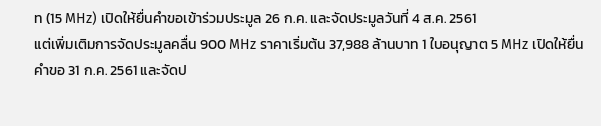ท (15 MHz) เปิดให้ยื่นคำขอเข้าร่วมประมูล 26 ก.ค. และจัดประมูลวันที่ 4 ส.ค. 2561
แต่เพิ่มเติมการจัดประมูลคลื่น 900 MHz ราคาเริ่มต้น 37,988 ล้านบาท 1 ใบอนุญาต 5 MHz เปิดให้ยื่นคำขอ 31 ก.ค. 2561 และจัดป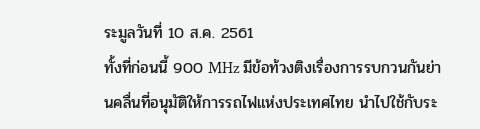ระมูลวันที่ 10 ส.ค. 2561
ทั้งที่ก่อนนี้ 900 MHz มีข้อท้วงติงเรื่องการรบกวนกันย่านคลื่นที่อนุมัติให้การรถไฟแห่งประเทศไทย นำไปใช้กับระ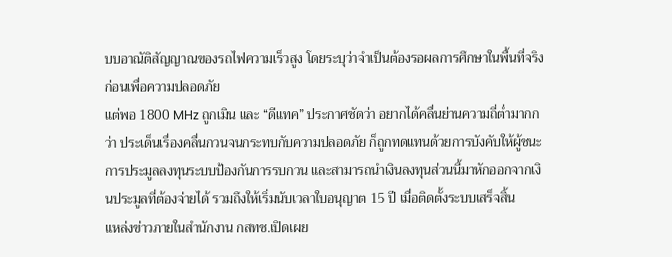บบอาณัติสัญญาณของรถไฟความเร็วสูง โดยระบุว่าจำเป็นต้องรอผลการศึกษาในพื้นที่จริงก่อนเพื่อความปลอดภัย
แต่พอ 1800 MHz ถูกเมิน และ “ดีแทค” ประกาศชัดว่า อยากได้คลื่นย่านความถี่ต่ำมากกว่า ประเด็นเรื่องคลื่นกวนจนกระทบกับความปลอดภัย ก็ถูกทดแทนด้วยการบังคับให้ผู้ชนะการประมูลลงทุนระบบป้องกันการรบกวน และสามารถนำเงินลงทุนส่วนนี้มาหักออกจากเงินประมูลที่ต้องจ่ายได้ รวมถึงให้เริ่มนับเวลาใบอนุญาต 15 ปี เมื่อติดตั้งระบบเสร็จสิ้น
แหล่งข่าวภายในสำนักงาน กสทช.เปิดเผย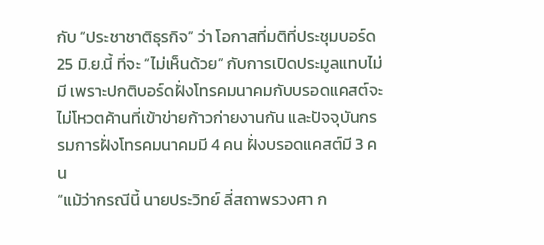กับ “ประชาชาติธุรกิจ” ว่า โอกาสที่มติที่ประชุมบอร์ด 25 มิ.ย.นี้ ที่จะ “ไม่เห็นด้วย” กับการเปิดประมูลแทบไม่มี เพราะปกติบอร์ดฝั่งโทรคมนาคมกับบรอดแคสต์จะไม่โหวตค้านที่เข้าข่ายก้าวก่ายงานกัน และปัจจุบันกรรมการฝั่งโทรคมนาคมมี 4 คน ฝั่งบรอดแคสต์มี 3 คน
“แม้ว่ากรณีนี้ นายประวิทย์ ลี่สถาพรวงศา ก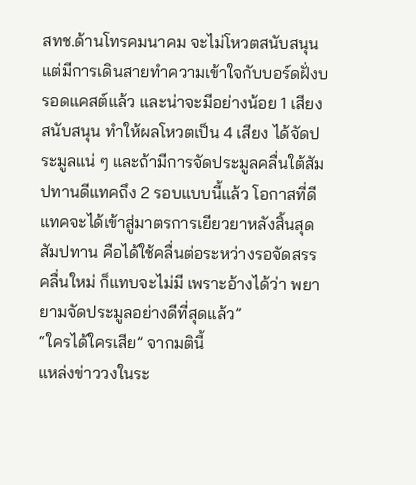สทช.ด้านโทรคมนาคม จะไม่โหวตสนับสนุน แต่มีการเดินสายทำความเข้าใจกับบอร์ดฝั่งบรอดแคสต์แล้ว และน่าจะมีอย่างน้อย 1 เสียงสนับสนุน ทำให้ผลโหวตเป็น 4 เสียง ได้จัดประมูลแน่ ๆ และถ้ามีการจัดประมูลคลื่นใต้สัมปทานดีแทคถึง 2 รอบแบบนี้แล้ว โอกาสที่ดีแทคจะได้เข้าสู่มาตรการเยียวยาหลังสิ้นสุดสัมปทาน คือได้ใช้คลื่นต่อระหว่างรอจัดสรรคลื่นใหม่ ก็แทบจะไม่มี เพราะอ้างได้ว่า พยายามจัดประมูลอย่างดีที่สุดแล้ว”
“ใครได้ใครเสีย” จากมตินี้
แหล่งข่าววงในระ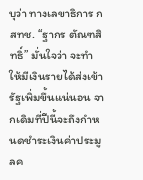บุว่า ทางเลขาธิการ กสทช. “ฐากร ตัณฑสิทธิ์” มั่นใจว่า จะทำให้มีเงินรายได้ส่งเข้ารัฐเพิ่มขึ้นแน่นอน จากเดิมที่ปีนี้จะถึงกำหนดชำระเงินค่าประมูลค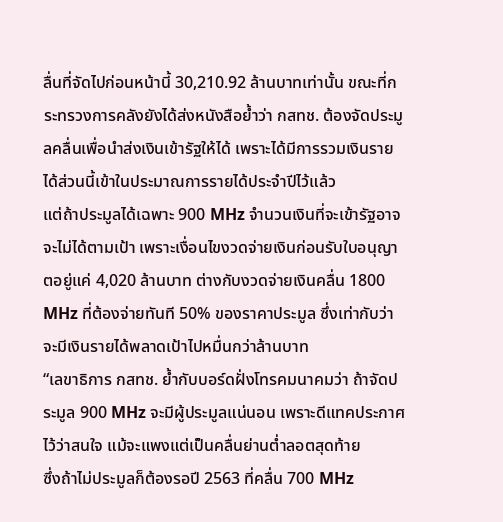ลื่นที่จัดไปก่อนหน้านี้ 30,210.92 ล้านบาทเท่านั้น ขณะที่กระทรวงการคลังยังได้ส่งหนังสือย้ำว่า กสทช. ต้องจัดประมูลคลื่นเพื่อนำส่งเงินเข้ารัฐให้ได้ เพราะได้มีการรวมเงินรายได้ส่วนนี้เข้าในประมาณการรายได้ประจำปีไว้แล้ว
แต่ถ้าประมูลได้เฉพาะ 900 MHz จำนวนเงินที่จะเข้ารัฐอาจจะไม่ได้ตามเป้า เพราะเงื่อนไขงวดจ่ายเงินก่อนรับใบอนุญาตอยู่แค่ 4,020 ล้านบาท ต่างกับงวดจ่ายเงินคลื่น 1800 MHz ที่ต้องจ่ายทันที 50% ของราคาประมูล ซึ่งเท่ากับว่าจะมีเงินรายได้พลาดเป้าไปหมื่นกว่าล้านบาท
“เลขาธิการ กสทช. ย้ำกับบอร์ดฝั่งโทรคมนาคมว่า ถ้าจัดประมูล 900 MHz จะมีผู้ประมูลแน่นอน เพราะดีแทคประกาศไว้ว่าสนใจ แม้จะแพงแต่เป็นคลื่นย่านต่ำลอตสุดท้าย
ซึ่งถ้าไม่ประมูลก็ต้องรอปี 2563 ที่คลื่น 700 MHz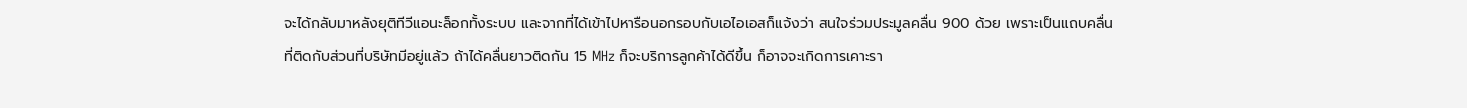จะได้กลับมาหลังยุติทีวีแอนะล็อกทั้งระบบ และจากที่ได้เข้าไปหารือนอกรอบกับเอไอเอสก็แจ้งว่า สนใจร่วมประมูลคลื่น 900 ด้วย เพราะเป็นแถบคลื่นที่ติดกับส่วนที่บริษัทมีอยู่แล้ว ถ้าได้คลื่นยาวติดกัน 15 MHz ก็จะบริการลูกค้าได้ดีขึ้น ก็อาจจะเกิดการเคาะรา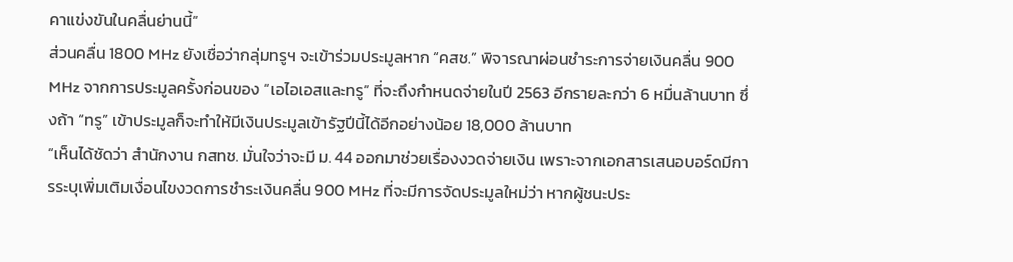คาแข่งขันในคลื่นย่านนี้”
ส่วนคลื่น 1800 MHz ยังเชื่อว่ากลุ่มทรูฯ จะเข้าร่วมประมูลหาก “คสช.” พิจารณาผ่อนชำระการจ่ายเงินคลื่น 900 MHz จากการประมูลครั้งก่อนของ “เอไอเอสและทรู” ที่จะถึงกำหนดจ่ายในปี 2563 อีกรายละกว่า 6 หมื่นล้านบาท ซึ่งถ้า “ทรู” เข้าประมูลก็จะทำให้มีเงินประมูลเข้ารัฐปีนี้ได้อีกอย่างน้อย 18,000 ล้านบาท
“เห็นได้ชัดว่า สำนักงาน กสทช. มั่นใจว่าจะมี ม. 44 ออกมาช่วยเรื่องงวดจ่ายเงิน เพราะจากเอกสารเสนอบอร์ดมีการระบุเพิ่มเติมเงื่อนไขงวดการชำระเงินคลื่น 900 MHz ที่จะมีการจัดประมูลใหม่ว่า หากผู้ชนะประ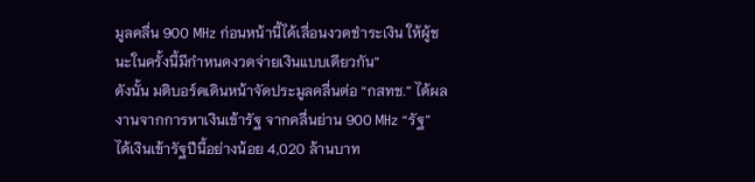มูลคลื่น 900 MHz ก่อนหน้านี้ได้เลื่อนงวดชำระเงิน ให้ผู้ชนะในครั้งนี้มีกำหนดงวดจ่ายเงินแบบเดียวกัน”
ดังนั้น มติบอร์ดเดินหน้าจัดประมูลคลื่นต่อ “กสทช.” ได้ผลงานจากการหาเงินเข้ารัฐ จากคลื่นย่าน 900 MHz “รัฐ” ได้เงินเข้ารัฐปีนี้อย่างน้อย 4,020 ล้านบาท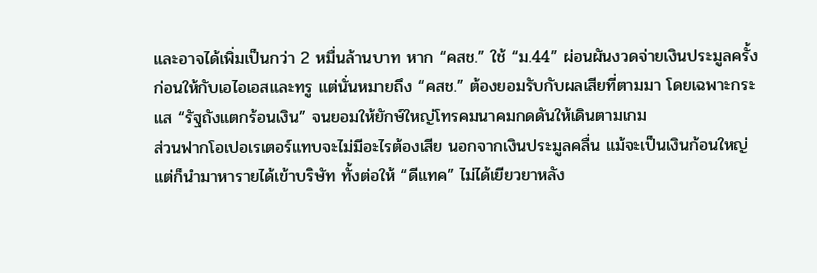และอาจได้เพิ่มเป็นกว่า 2 หมื่นล้านบาท หาก “คสช.” ใช้ “ม.44” ผ่อนผันงวดจ่ายเงินประมูลครั้งก่อนให้กับเอไอเอสและทรู แต่นั่นหมายถึง “คสช.” ต้องยอมรับกับผลเสียที่ตามมา โดยเฉพาะกระแส “รัฐถังแตกร้อนเงิน” จนยอมให้ยักษ์ใหญ่โทรคมนาคมกดดันให้เดินตามเกม
ส่วนฟากโอเปอเรเตอร์แทบจะไม่มีอะไรต้องเสีย นอกจากเงินประมูลคลื่น แม้จะเป็นเงินก้อนใหญ่ แต่ก็นำมาหารายได้เข้าบริษัท ทั้งต่อให้ “ดีแทค” ไม่ได้เยียวยาหลัง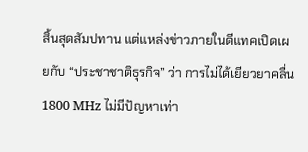สิ้นสุดสัมปทาน แต่แหล่งข่าวภายในดีแทคเปิดเผยกับ “ประชาชาติธุรกิจ” ว่า การไม่ได้เยียวยาคลื่น 1800 MHz ไม่มีปัญหาเท่า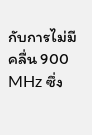กับการไม่มีคลื่น 900 MHz ซึ่ง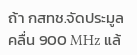ถ้า กสทช.จัดประมูลคลื่น 900 MHz แล้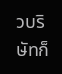วบริษัทก็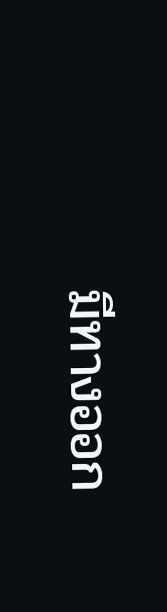มีทางออก